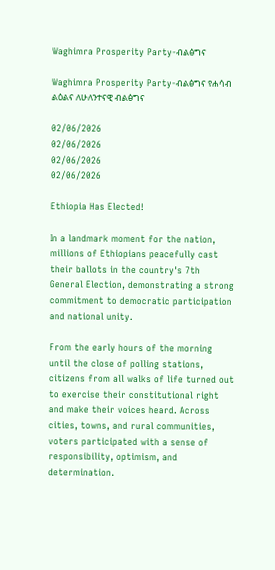Waghimra Prosperity Party-ብልፅግና

Waghimra Prosperity Party-ብልፅግና የሐሳብ ልዕልና ለሁለንተናዊ ብልፅግና

02/06/2026
02/06/2026
02/06/2026
02/06/2026

Ethiopia Has Elected!

In a landmark moment for the nation, millions of Ethiopians peacefully cast their ballots in the country's 7th General Election, demonstrating a strong commitment to democratic participation and national unity.

From the early hours of the morning until the close of polling stations, citizens from all walks of life turned out to exercise their constitutional right and make their voices heard. Across cities, towns, and rural communities, voters participated with a sense of responsibility, optimism, and determination.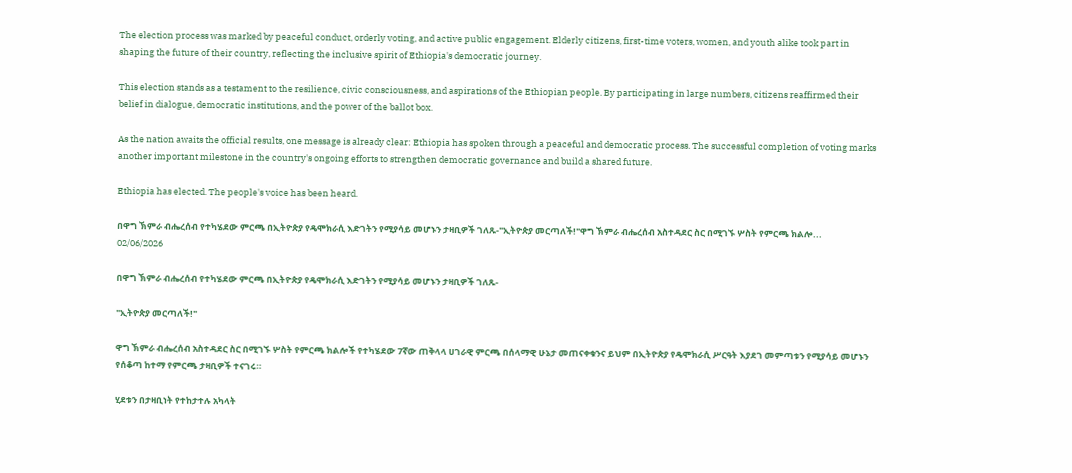The election process was marked by peaceful conduct, orderly voting, and active public engagement. Elderly citizens, first-time voters, women, and youth alike took part in shaping the future of their country, reflecting the inclusive spirit of Ethiopia's democratic journey.

This election stands as a testament to the resilience, civic consciousness, and aspirations of the Ethiopian people. By participating in large numbers, citizens reaffirmed their belief in dialogue, democratic institutions, and the power of the ballot box.

As the nation awaits the official results, one message is already clear: Ethiopia has spoken through a peaceful and democratic process. The successful completion of voting marks another important milestone in the country's ongoing efforts to strengthen democratic governance and build a shared future.

Ethiopia has elected. The people's voice has been heard.

በዋግ ኽምራ ብሔረሰብ የተካሄደው ምርጫ በኢትዮጵያ የዴሞክራሲ እድገትን የሚያሳይ መሆኑን ታዛቢዎች ገለጹ-"ኢትዮጵያ መርጣለች!"ዋግ ኽምራ ብሔረሰብ አስተዳደር ስር በሚገኙ ሦስት የምርጫ ክልሎ...
02/06/2026

በዋግ ኽምራ ብሔረሰብ የተካሄደው ምርጫ በኢትዮጵያ የዴሞክራሲ እድገትን የሚያሳይ መሆኑን ታዛቢዎች ገለጹ-

"ኢትዮጵያ መርጣለች!"

ዋግ ኽምራ ብሔረሰብ አስተዳደር ስር በሚገኙ ሦስት የምርጫ ክልሎች የተካሄደው 7ኛው ጠቅላላ ሀገራዊ ምርጫ በሰላማዊ ሁኔታ መጠናቀቁንና ይህም በኢትዮጵያ የዴሞክራሲ ሥርዓት እያደገ መምጣቱን የሚያሳይ መሆኑን የሰቆጣ ከተማ የምርጫ ታዛቢዎች ተናገሩ።

ሂደቱን በታዛቢነት የተከታተሉ አካላት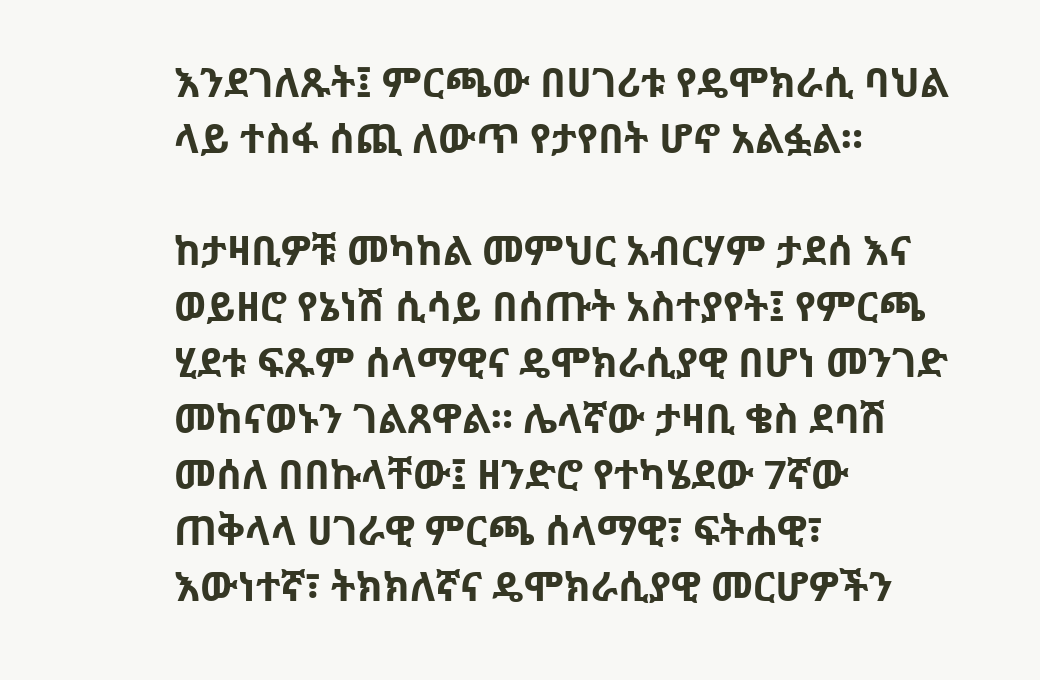እንደገለጹት፤ ምርጫው በሀገሪቱ የዴሞክራሲ ባህል ላይ ተስፋ ሰጪ ለውጥ የታየበት ሆኖ አልፏል።

ከታዛቢዎቹ መካከል መምህር አብርሃም ታደሰ እና ወይዘሮ የኔነሽ ሲሳይ በሰጡት አስተያየት፤ የምርጫ ሂደቱ ፍጹም ሰላማዊና ዴሞክራሲያዊ በሆነ መንገድ መከናወኑን ገልጸዋል። ሌላኛው ታዛቢ ቄስ ደባሽ መሰለ በበኩላቸው፤ ዘንድሮ የተካሄደው 7ኛው ጠቅላላ ሀገራዊ ምርጫ ሰላማዊ፣ ፍትሐዊ፣ እውነተኛ፣ ትክክለኛና ዴሞክራሲያዊ መርሆዎችን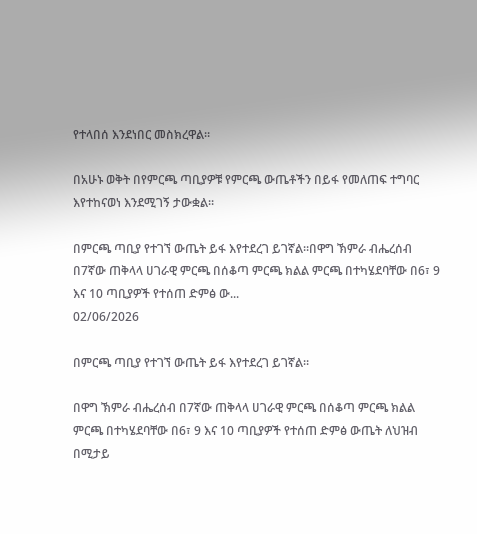የተላበሰ እንደነበር መስክረዋል።

በአሁኑ ወቅት በየምርጫ ጣቢያዎቹ የምርጫ ውጤቶችን በይፋ የመለጠፍ ተግባር እየተከናወነ እንደሚገኝ ታውቋል።

በምርጫ ጣቢያ የተገኘ ውጤት ይፋ እየተደረገ ይገኛል።በዋግ ኽምራ ብሔረሰብ በ7ኛው ጠቅላላ ሀገራዊ ምርጫ በሰቆጣ ምርጫ ክልል ምርጫ በተካሄደባቸው በ6፣ 9 እና 10 ጣቢያዎች የተሰጠ ድምፅ ው...
02/06/2026

በምርጫ ጣቢያ የተገኘ ውጤት ይፋ እየተደረገ ይገኛል።

በዋግ ኽምራ ብሔረሰብ በ7ኛው ጠቅላላ ሀገራዊ ምርጫ በሰቆጣ ምርጫ ክልል ምርጫ በተካሄደባቸው በ6፣ 9 እና 10 ጣቢያዎች የተሰጠ ድምፅ ውጤት ለህዝብ በሚታይ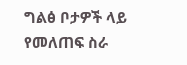ግልፅ ቦታዎች ላይ የመለጠፍ ስራ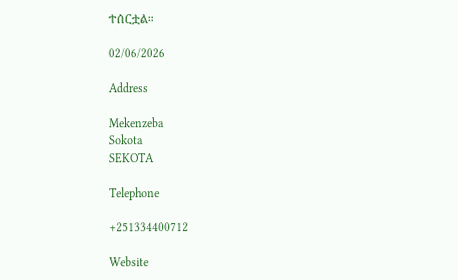ተሰርቷል።

02/06/2026

Address

Mekenzeba
Sokota
SEKOTA

Telephone

+251334400712

Website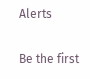Alerts

Be the first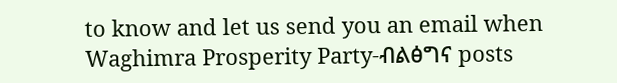to know and let us send you an email when Waghimra Prosperity Party-ብልፅግና posts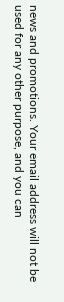news and promotions. Your email address will not be used for any other purpose, and you can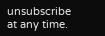unsubscribe at any time.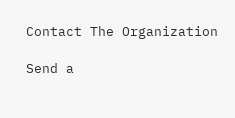Contact The Organization

Send a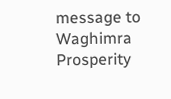message to Waghimra Prosperity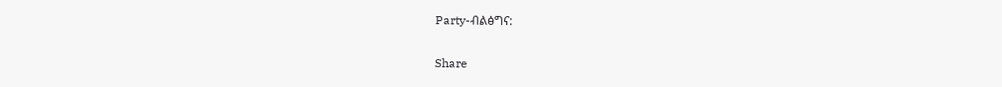Party-ብልፅግና:

Share